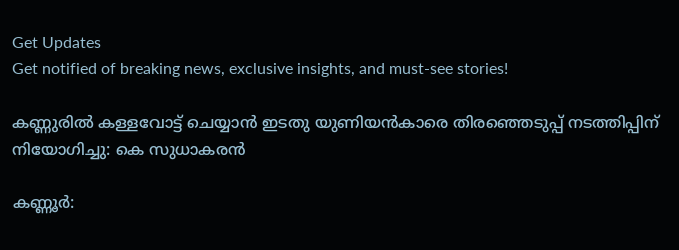Get Updates
Get notified of breaking news, exclusive insights, and must-see stories!

കണ്ണുരിൽ കള്ളവോട്ട് ചെയ്യാൻ ഇടതു യുണിയൻകാരെ തിരഞ്ഞെടുപ്പ് നടത്തിപ്പിന് നിയോഗിച്ചു: കെ സുധാകരൻ

കണ്ണൂർ: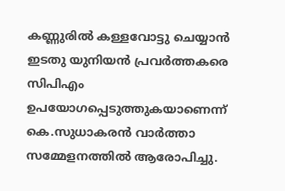കണ്ണുരിൽ കള്ളവോട്ടു ചെയ്യാൻ ഇടതു യുനിയൻ പ്രവർത്തകരെ സിപിഎം ഉപയോഗപ്പെടുത്തുകയാണെന്ന് കെ.സുധാകരൻ വാർത്താ സമ്മേളനത്തിൽ ആരോപിച്ചു.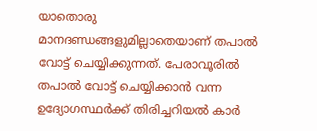യാതൊരു മാനദണ്ഡങ്ങളുമില്ലാതെയാണ് തപാൽ വോട്ട് ചെയ്യിക്കുന്നത്. പേരാവൂരിൽ തപാൽ വോട്ട് ചെയ്യിക്കാൻ വന്ന ഉദ്യോഗസ്ഥർക്ക് തിരിച്ചറിയൽ കാർ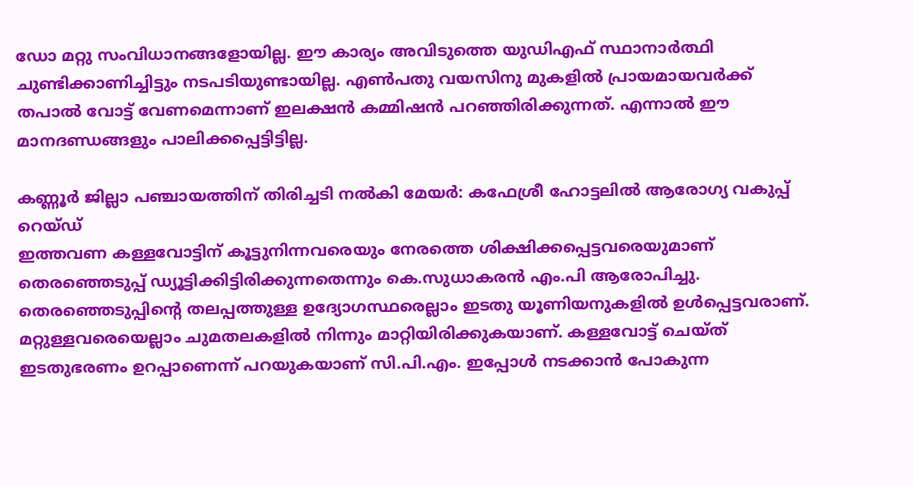ഡോ മറ്റു സംവിധാനങ്ങളോയില്ല. ഈ കാര്യം അവിടുത്തെ യുഡിഎഫ് സ്ഥാനാർത്ഥി ചുണ്ടിക്കാണിച്ചിട്ടും നടപടിയുണ്ടായില്ല. എൺപതു വയസിനു മുകളിൽ പ്രായമായവർക്ക് തപാൽ വോട്ട് വേണമെന്നാണ് ഇലക്ഷൻ കമ്മിഷൻ പറഞ്ഞിരിക്കുന്നത്. എന്നാൽ ഈ മാനദണ്ഡങ്ങളും പാലിക്കപ്പെട്ടിട്ടില്ല.

കണ്ണൂർ ജില്ലാ പഞ്ചായത്തിന് തിരിച്ചടി നൽകി മേയർ: കഫേശ്രീ ഹോട്ടലിൽ ആരോഗ്യ വകുപ്പ് റെയ്ഡ്
ഇത്തവണ കള്ളവോട്ടിന് കൂട്ടുനിന്നവരെയും നേരത്തെ ശിക്ഷിക്കപ്പെട്ടവരെയുമാണ് തെരഞ്ഞെടുപ്പ് ഡ്യൂട്ടിക്കിട്ടിരിക്കുന്നതെന്നും കെ.സുധാകരൻ എം.പി ആരോപിച്ചു. തെരഞ്ഞെടുപ്പിൻ്റെ തലപ്പത്തുള്ള ഉദ്യോഗസ്ഥരെല്ലാം ഇടതു യൂണിയനുകളിൽ ഉൾപ്പെട്ടവരാണ്. മറ്റുള്ളവരെയെല്ലാം ചുമതലകളിൽ നിന്നും മാറ്റിയിരിക്കുകയാണ്. കള്ളവോട്ട് ചെയ്ത് ഇടതുഭരണം ഉറപ്പാണെന്ന് പറയുകയാണ് സി.പി.എം. ഇപ്പോൾ നടക്കാൻ പോകുന്ന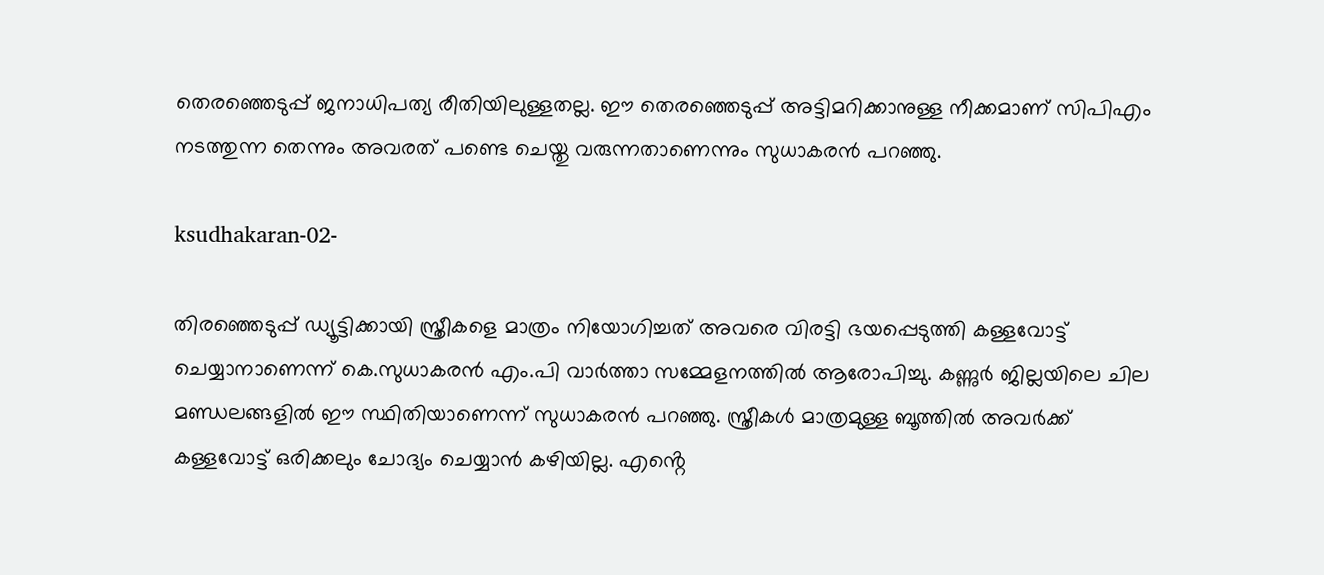തെരഞ്ഞെടുപ്പ് ജനാധിപത്യ രീതിയിലുള്ളതല്ല. ഈ തെരഞ്ഞെടുപ്പ് അട്ടിമറിക്കാനുള്ള നീക്കമാണ് സിപിഎം നടത്തുന്ന തെന്നും അവരത് പണ്ടെ ചെയ്തു വരുന്നതാണെന്നും സുധാകരൻ പറഞ്ഞു.

ksudhakaran-02-

തിരഞ്ഞെടുപ്പ് ഡ്യൂട്ടിക്കായി സ്ത്രീകളെ മാത്രം നിയോഗിച്ചത് അവരെ വിരട്ടി ഭയപ്പെടുത്തി കള്ളവോട്ട് ചെയ്യാനാണെന്ന് കെ.സുധാകരൻ എം.പി വാർത്താ സമ്മേളനത്തിൽ ആരോപിച്ചു. കണ്ണുർ ജില്ലയിലെ ചില മണ്ഡലങ്ങളിൽ ഈ സ്ഥിതിയാണെന്ന് സുധാകരൻ പറഞ്ഞു. സ്ത്രീകൾ മാത്രമുള്ള ബൂത്തിൽ അവർക്ക് കള്ളവോട്ട് ഒരിക്കലും ചോദ്യം ചെയ്യാൻ കഴിയില്ല. എൻ്റെ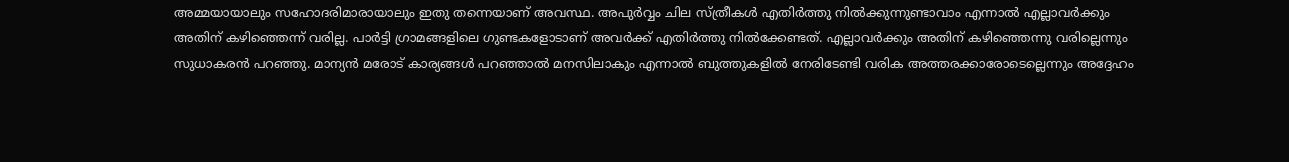അമ്മയായാലും സഹോദരിമാരായാലും ഇതു തന്നെയാണ് അവസ്ഥ. അപുർവ്വം ചില സ്ത്രീകൾ എതിർത്തു നിൽക്കുന്നുണ്ടാവാം എന്നാൽ എല്ലാവർക്കും അതിന് കഴിഞ്ഞെന്ന് വരില്ല. പാർട്ടി ഗ്രാമങ്ങളിലെ ഗുണ്ടകളോടാണ് അവർക്ക്‌ എതിർത്തു നിൽക്കേണ്ടത്. എല്ലാവർക്കും അതിന് കഴിഞ്ഞെന്നു വരില്ലെന്നും സുധാകരൻ പറഞ്ഞു. മാന്യൻ മരോട് കാര്യങ്ങൾ പറഞ്ഞാൽ മനസിലാകും എന്നാൽ ബുത്തുകളിൽ നേരിടേണ്ടി വരിക അത്തരക്കാരോടെല്ലെന്നും അദ്ദേഹം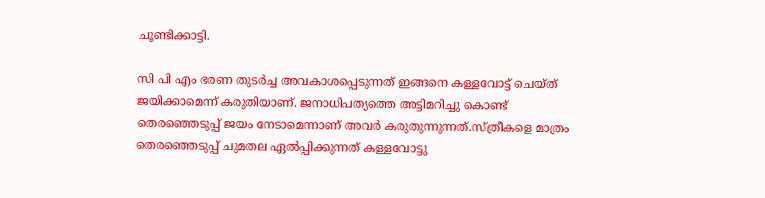ചൂണ്ടിക്കാട്ടി.

സി പി എം ഭരണ തുടർച്ച അവകാശപ്പെടുന്നത് ഇങ്ങനെ കള്ളവോട്ട് ചെയ്ത് ജയിക്കാമെന്ന് കരുതിയാണ്. ജനാധിപത്യത്തെ അട്ടിമറിച്ചു കൊണ്ട് തെരഞ്ഞെടുപ്പ് ജയം നേടാമെന്നാണ് അവർ കരുതുന്നുന്നത്.സ്ത്രീകളെ മാത്രം തെരഞ്ഞെടുപ്പ് ചുമതല ഏൽപ്പിക്കുന്നത് കള്ളവോട്ടു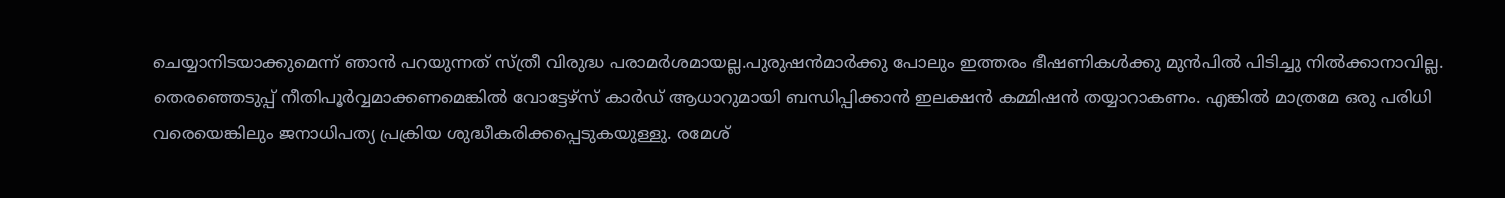ചെയ്യാനിടയാക്കുമെന്ന് ഞാൻ പറയുന്നത് സ്ത്രീ വിരുദ്ധ പരാമർശമായല്ല.പുരുഷൻമാർക്കു പോലും ഇത്തരം ഭീഷണികൾക്കു മുൻപിൽ പിടിച്ചു നിൽക്കാനാവില്ല. തെരഞ്ഞെടുപ്പ് നീതിപൂർവ്വമാക്കണമെങ്കിൽ വോട്ടേഴ്സ് കാർഡ് ആധാറുമായി ബന്ധിപ്പിക്കാൻ ഇലക്ഷൻ കമ്മിഷൻ തയ്യാറാകണം. എങ്കിൽ മാത്രമേ ഒരു പരിധി വരെയെങ്കിലും ജനാധിപത്യ പ്രക്രിയ ശുദ്ധീകരിക്കപ്പെടുകയുള്ളു. രമേശ്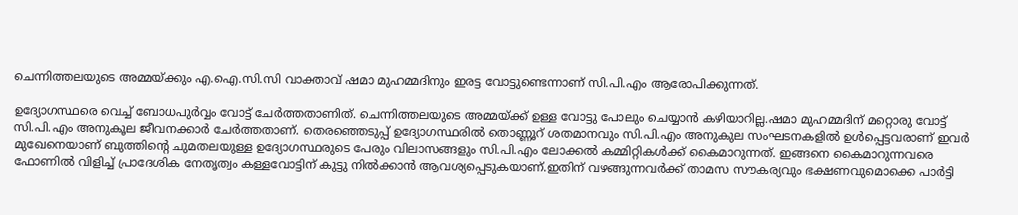ചെന്നിത്തലയുടെ അമ്മയ്ക്കും എ.ഐ.സി.സി വാക്താവ് ഷമാ മുഹമ്മദിനും ഇരട്ട വോട്ടുണ്ടെന്നാണ് സി.പി.എം ആരോപിക്കുന്നത്.

ഉദ്യോഗസ്ഥരെ വെച്ച് ബോധപുർവ്വം വോട്ട് ചേർത്തതാണിത്. ചെന്നിത്തലയുടെ അമ്മയ്ക്ക് ഉള്ള വോട്ടു പോലും ചെയ്യാൻ കഴിയാറില്ല.ഷമാ മുഹമ്മദിന് മറ്റൊരു വോട്ട് സി.പി.എം അനുകൂല ജീവനക്കാർ ചേർത്തതാണ്. തെരഞ്ഞെടുപ്പ് ഉദ്യോഗസ്ഥരിൽ തൊണ്ണൂറ് ശതമാനവും സി.പി.എം അനുകുല സംഘടനകളിൽ ഉൾപ്പെട്ടവരാണ് ഇവർ മുഖേനെയാണ് ബുത്തിൻ്റെ ചുമതലയുള്ള ഉദ്യോഗസ്ഥരുടെ പേരും വിലാസങ്ങളും സി.പി.എം ലോക്കൽ കമ്മിറ്റികൾക്ക് കൈമാറുന്നത്. ഇങ്ങനെ കൈമാറുന്നവരെ ഫോണിൽ വിളിച്ച് പ്രാദേശിക നേതൃത്വം കള്ളവോട്ടിന് കുട്ടു നിൽക്കാൻ ആവശ്യപ്പെടുകയാണ്.ഇതിന് വഴങ്ങുന്നവർക്ക് താമസ സൗകര്യവും ഭക്ഷണവുമൊക്കെ പാർട്ടി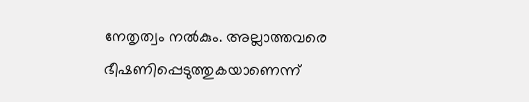നേതൃത്വം നൽകും. അല്ലാത്തവരെ ഭീഷണിപ്പെടുത്തുകയാണെന്ന്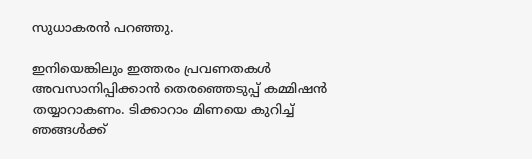സുധാകരൻ പറഞ്ഞു.

ഇനിയെങ്കിലും ഇത്തരം പ്രവണതകൾ അവസാനിപ്പിക്കാൻ തെരഞ്ഞെടുപ്പ് കമ്മിഷൻ തയ്യാറാകണം. ടിക്കാറാം മിണയെ കുറിച്ച് ഞങ്ങൾക്ക്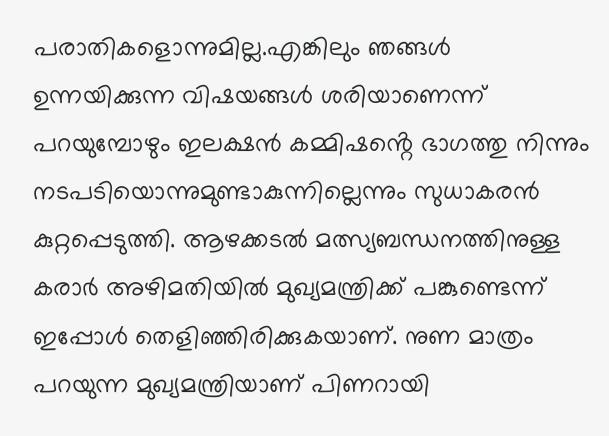പരാതികളൊന്നുമില്ല.എങ്കിലും ഞങ്ങൾ ഉന്നയിക്കുന്ന വിഷയങ്ങൾ ശരിയാണെന്ന് പറയുമ്പോഴും ഇലക്ഷൻ കമ്മിഷൻ്റെ ഭാഗത്തു നിന്നും നടപടിയൊന്നുമുണ്ടാകുന്നില്ലെന്നും സുധാകരൻ കുറ്റപ്പെടുത്തി. ആഴക്കടൽ മത്സ്യബന്ധനത്തിനുള്ള കരാർ അഴിമതിയിൽ മുഖ്യമന്ത്രിക്ക് പങ്കുണ്ടെന്ന് ഇപ്പോൾ തെളിഞ്ഞിരിക്കുകയാണ്. നുണ മാത്രം പറയുന്ന മുഖ്യമന്ത്രിയാണ് പിണറായി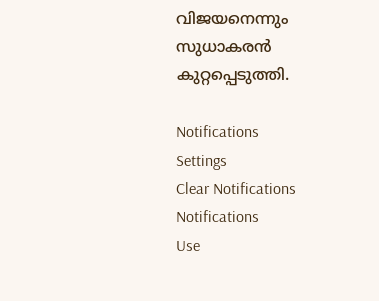വിജയനെന്നും സുധാകരൻ കുറ്റപ്പെടുത്തി.

Notifications
Settings
Clear Notifications
Notifications
Use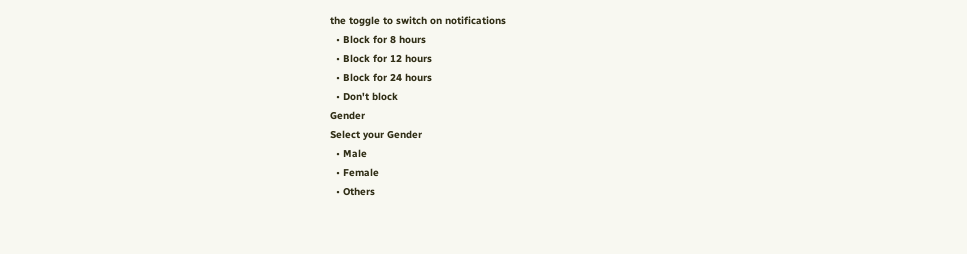the toggle to switch on notifications
  • Block for 8 hours
  • Block for 12 hours
  • Block for 24 hours
  • Don't block
Gender
Select your Gender
  • Male
  • Female
  • Others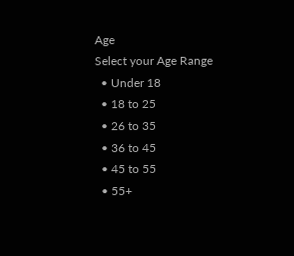Age
Select your Age Range
  • Under 18
  • 18 to 25
  • 26 to 35
  • 36 to 45
  • 45 to 55
  • 55+